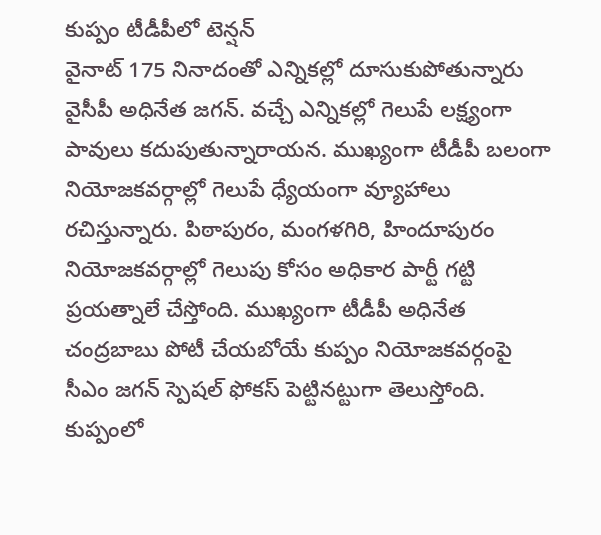కుప్పం టీడీపీలో టెన్షన్
వైనాట్ 175 నినాదంతో ఎన్నికల్లో దూసుకుపోతున్నారు వైసీపీ అధినేత జగన్. వచ్చే ఎన్నికల్లో గెలుపే లక్ష్యంగా పావులు కదుపుతున్నారాయన. ముఖ్యంగా టీడీపీ బలంగా నియోజకవర్గాల్లో గెలుపే ధ్యేయంగా వ్యూహాలు రచిస్తున్నారు. పిఠాపురం, మంగళగిరి, హిందూపురం నియోజకవర్గాల్లో గెలుపు కోసం అధికార పార్టీ గట్టి ప్రయత్నాలే చేస్తోంది. ముఖ్యంగా టీడీపీ అధినేత చంద్రబాబు పోటీ చేయబోయే కుప్పం నియోజకవర్గంపై సీఎం జగన్ స్పెషల్ ఫోకస్ పెట్టినట్టుగా తెలుస్తోంది. కుప్పంలో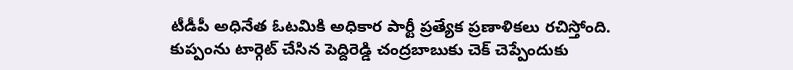టీడీపీ అధినేత ఓటమికి అధికార పార్టీ ప్రత్యేక ప్రణాళికలు రచిస్తోంది.
కుప్పంను టార్గెట్ చేసిన పెద్దిరెడ్డి చంద్రబాబుకు చెక్ చెప్పేందుకు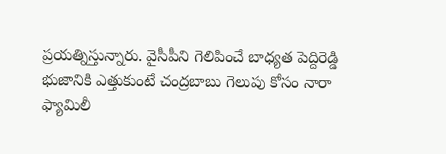ప్రయత్నిస్తున్నారు. వైసీపీని గెలిపించే బాధ్యత పెద్దిరెడ్డి భుజానికి ఎత్తుకుంటే చంద్రబాబు గెలుపు కోసం నారా ఫ్యామిలీ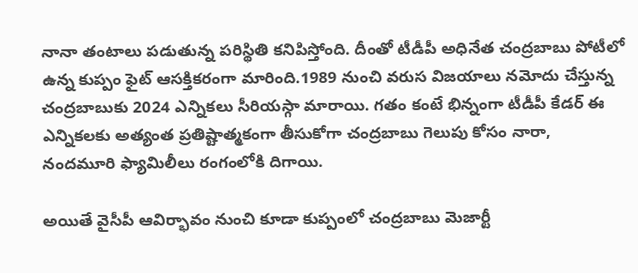నానా తంటాలు పడుతున్న పరిస్థితి కనిపిస్తోంది. దీంతో టీడీపీ అధినేత చంద్రబాబు పోటీలో ఉన్న కుప్పం ఫైట్ ఆసక్తికరంగా మారింది.1989 నుంచి వరుస విజయాలు నమోదు చేస్తున్న చంద్రబాబుకు 2024 ఎన్నికలు సీరియస్గా మారాయి. గతం కంటే భిన్నంగా టీడీపీ కేడర్ ఈ ఎన్నికలకు అత్యంత ప్రతిష్టాత్మకంగా తీసుకోగా చంద్రబాబు గెలుపు కోసం నారా, నందమూరి ఫ్యామిలీలు రంగంలోకి దిగాయి.

అయితే వైసీపీ ఆవిర్భావం నుంచి కూడా కుప్పంలో చంద్రబాబు మెజార్టీ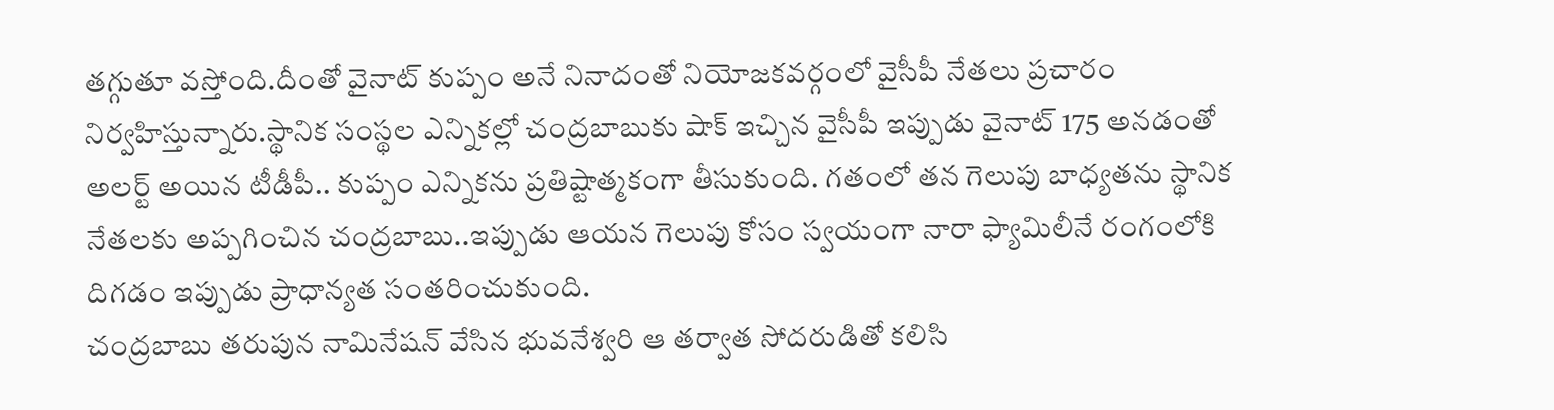తగ్గుతూ వస్తోంది.దీంతో వైనాట్ కుప్పం అనే నినాదంతో నియోజకవర్గంలో వైసీపీ నేతలు ప్రచారం నిర్వహిస్తున్నారు.స్థానిక సంస్థల ఎన్నికల్లో చంద్రబాబుకు షాక్ ఇచ్చిన వైసీపీ ఇప్పుడు వైనాట్ 175 అనడంతో అలర్ట్ అయిన టీడీపీ.. కుప్పం ఎన్నికను ప్రతిష్టాత్మకంగా తీసుకుంది. గతంలో తన గెలుపు బాధ్యతను స్థానిక నేతలకు అప్పగించిన చంద్రబాబు..ఇప్పుడు ఆయన గెలుపు కోసం స్వయంగా నారా ఫ్యామిలీనే రంగంలోకి దిగడం ఇప్పుడు ప్రాధాన్యత సంతరించుకుంది.
చంద్రబాబు తరుపున నామినేషన్ వేసిన భువనేశ్వరి ఆ తర్వాత సోదరుడితో కలిసి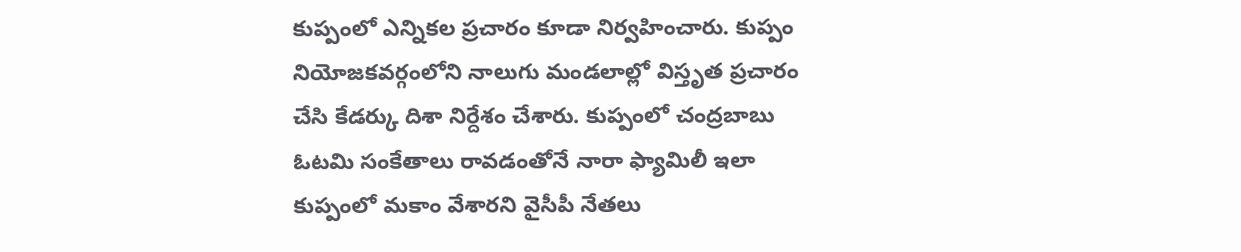కుప్పంలో ఎన్నికల ప్రచారం కూడా నిర్వహించారు. కుప్పం నియోజకవర్గంలోని నాలుగు మండలాల్లో విస్తృత ప్రచారం చేసి కేడర్కు దిశా నిర్దేశం చేశారు. కుప్పంలో చంద్రబాబు ఓటమి సంకేతాలు రావడంతోనే నారా ఫ్యామిలీ ఇలా కుప్పంలో మకాం వేశారని వైసీపీ నేతలు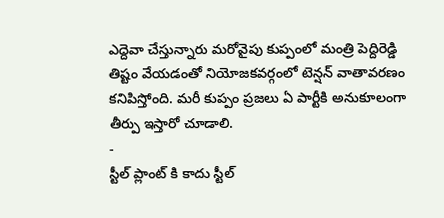ఎద్దెవా చేస్తున్నారు మరోవైపు కుప్పంలో మంత్రి పెద్దిరెడ్డి తిష్టం వేయడంతో నియోజకవర్గంలో టెన్షన్ వాతావరణం కనిపిస్తోంది. మరీ కుప్పం ప్రజలు ఏ పార్టీకి అనుకూలంగా తీర్పు ఇస్తారో చూడాలి.
-
స్టీల్ ప్లాంట్ కి కాదు స్టీల్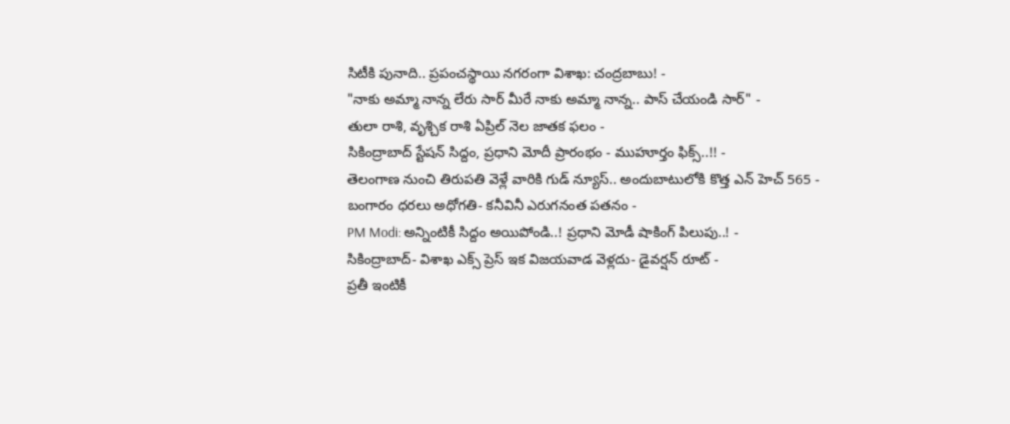సిటీకి పునాది.. ప్రపంచస్థాయి నగరంగా విశాఖ: చంద్రబాబు! -
"నాకు అమ్మా నాన్న లేరు సార్ మీరే నాకు అమ్మా నాన్న.. పాస్ చేయండి సార్" -
తులా రాశి, వృశ్చిక రాశి ఏప్రిల్ నెల జాతక ఫలం -
సికింద్రాబాద్ స్టేషన్ సిద్దం, ప్రధాని మోదీ ప్రారంభం - ముహూర్తం ఫిక్స్..!! -
తెలంగాణ నుంచి తిరుపతి వెళ్లే వారికి గుడ్ న్యూస్.. అందుబాటులోకి కొత్త ఎన్ హెచ్ 565 -
బంగారం ధరలు అధోగతి- కనీవినీ ఎరుగనంత పతనం -
PM Modi: అన్నింటికీ సిద్దం అయిపోండి..! ప్రధాని మోడీ షాకింగ్ పిలుపు..! -
సికింద్రాబాద్- విశాఖ ఎక్స్ ప్రెస్ ఇక విజయవాడ వెళ్లదు- డైవర్షన్ రూట్ -
ప్రతీ ఇంటికీ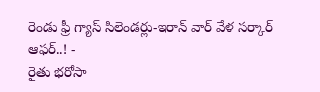రెండు ఫ్రీ గ్యాస్ సిలెండర్లు-ఇరాన్ వార్ వేళ సర్కార్ ఆఫర్..! -
రైతు భరోసా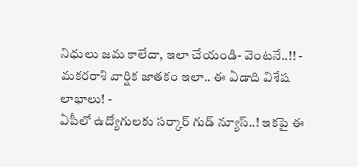నిధులు జమ కాలేదా, ఇలా చేయండి- వెంటనే..!! -
మకరరాశి వార్షిక జాతకం ఇలా.. ఈ ఏడాది విశేష లాభాలు! -
ఏపీలో ఉద్యోగులకు సర్కార్ గుడ్ న్యూస్..! ఇకపై ఈ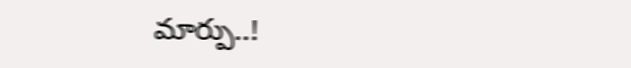మార్పు..!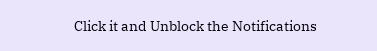Click it and Unblock the Notifications